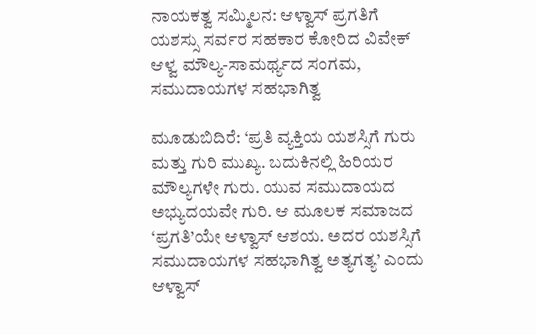ನಾಯಕತ್ವ ಸಮ್ಮಿಲನ: ಆಳ್ವಾಸ್ ಪ್ರಗತಿಗೆ ಯಶಸ್ಸು ಸರ್ವರ ಸಹಕಾರ ಕೋರಿದ ವಿವೇಕ್ ಆಳ್ವ ಮೌಲ್ಯ-ಸಾಮರ್ಥ್ಯದ ಸಂಗಮ, ಸಮುದಾಯಗಳ ಸಹಭಾಗಿತ್ವ

ಮೂಡುಬಿದಿರೆ: ‘ಪ್ರತಿ ವ್ಯಕ್ತಿಯ ಯಶಸ್ಸಿಗೆ ಗುರು ಮತ್ತು ಗುರಿ ಮುಖ್ಯ. ಬದುಕಿನಲ್ಲಿ ಹಿರಿಯರ ಮೌಲ್ಯಗಳೇ ಗುರು. ಯುವ ಸಮುದಾಯದ ಅಭ್ಯುದಯವೇ ಗುರಿ. ಆ ಮೂಲಕ ಸಮಾಜದ ‘ಪ್ರಗತಿ’ಯೇ ಆಳ್ವಾಸ್ ಆಶಯ. ಅದರ ಯಶಸ್ಸಿಗೆ ಸಮುದಾಯಗಳ ಸಹಭಾಗಿತ್ವ ಅತ್ಯಗತ್ಯ’ ಎಂದು ಆಳ್ವಾಸ್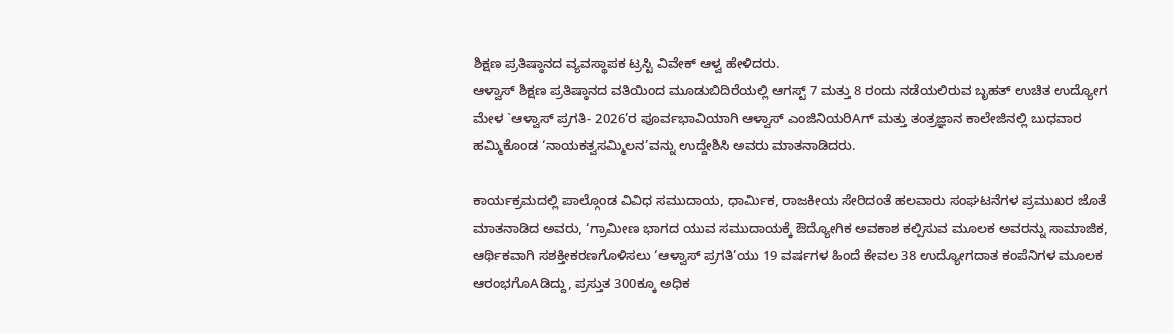ಶಿಕ್ಷಣ ಪ್ರತಿಷ್ಠಾನದ ವ್ಯವಸ್ಥಾಪಕ ಟ್ರಸ್ಟಿ ವಿವೇಕ್ ಆಳ್ವ ಹೇಳಿದರು.
ಆಳ್ವಾಸ್ ಶಿಕ್ಷಣ ಪ್ರತಿಷ್ಠಾನದ ವತಿಯಿಂದ ಮೂಡುಬಿದಿರೆಯಲ್ಲಿ ಆಗಸ್ಟ್ 7 ಮತ್ತು 8 ರಂದು ನಡೆಯಲಿರುವ ಬೃಹತ್ ಉಚಿತ ಉದ್ಯೋಗ ಮೇಳ `ಆಳ್ವಾಸ್ ಪ್ರಗತಿ- 2026’ರ ಪೂರ್ವಭಾವಿಯಾಗಿ ಆಳ್ವಾಸ್ ಎಂಜಿನಿಯರಿAಗ್ ಮತ್ತು ತಂತ್ರಜ್ಞಾನ ಕಾಲೇಜಿನಲ್ಲಿ ಬುಧವಾರ ಹಮ್ಮಿಕೊಂಡ ‘ನಾಯಕತ್ವಸಮ್ಮಿಲನ’ವನ್ನು ಉದ್ದೇಶಿಸಿ ಅವರು ಮಾತನಾಡಿದರು.

ಕಾರ್ಯಕ್ರಮದಲ್ಲಿ ಪಾಲ್ಗೊಂಡ ವಿವಿಧ ಸಮುದಾಯ, ಧಾರ್ಮಿಕ, ರಾಜಕೀಯ ಸೇರಿದಂತೆ ಹಲವಾರು ಸಂಘಟನೆಗಳ ಪ್ರಮುಖರ ಜೊತೆ ಮಾತನಾಡಿದ ಅವರು, ‘ಗ್ರಾಮೀಣ ಭಾಗದ ಯುವ ಸಮುದಾಯಕ್ಕೆ ಔದ್ಯೋಗಿಕ ಅವಕಾಶ ಕಲ್ಪಿಸುವ ಮೂಲಕ ಅವರನ್ನು ಸಾಮಾಜಿಕ, ಆರ್ಥಿಕವಾಗಿ ಸಶಕ್ತೀಕರಣಗೊಳಿಸಲು ‘ಆಳ್ವಾಸ್ ಪ್ರಗತಿ’ಯು 19 ವರ್ಷಗಳ ಹಿಂದೆ ಕೇವಲ 38 ಉದ್ಯೋಗದಾತ ಕಂಪೆನಿಗಳ ಮೂಲಕ ಆರಂಭಗೊAಡಿದ್ದು, ಪ್ರಸ್ತುತ 300ಕ್ಕೂ ಅಧಿಕ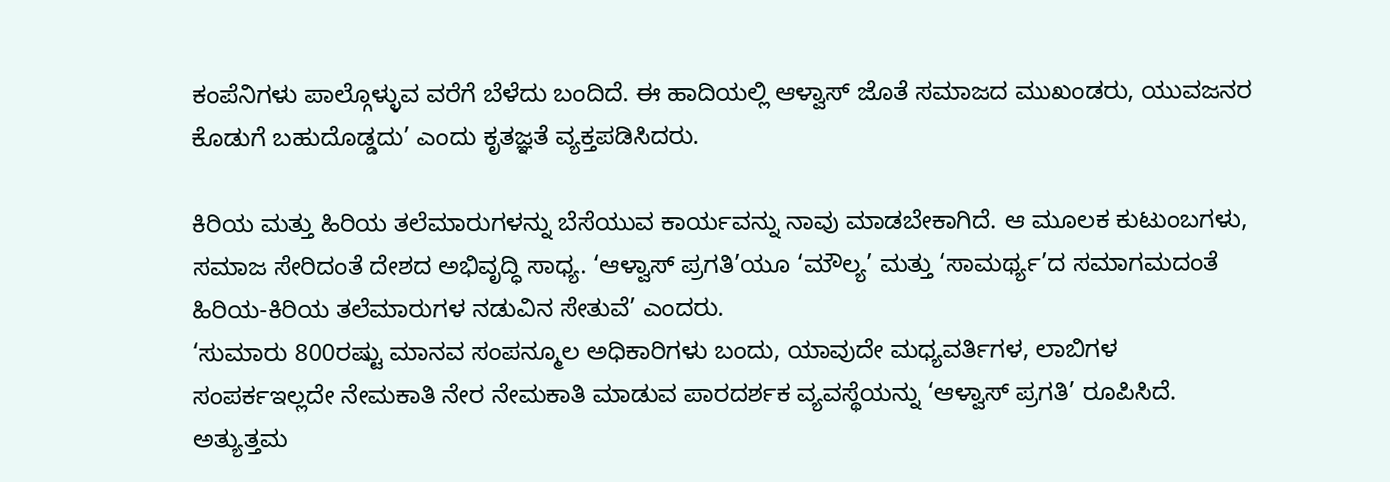ಕಂಪೆನಿಗಳು ಪಾಲ್ಗೊಳ್ಳುವ ವರೆಗೆ ಬೆಳೆದು ಬಂದಿದೆ. ಈ ಹಾದಿಯಲ್ಲಿ ಆಳ್ವಾಸ್ ಜೊತೆ ಸಮಾಜದ ಮುಖಂಡರು, ಯುವಜನರ ಕೊಡುಗೆ ಬಹುದೊಡ್ಡದು’ ಎಂದು ಕೃತಜ್ಞತೆ ವ್ಯಕ್ತಪಡಿಸಿದರು.

ಕಿರಿಯ ಮತ್ತು ಹಿರಿಯ ತಲೆಮಾರುಗಳನ್ನು ಬೆಸೆಯುವ ಕಾರ್ಯವನ್ನು ನಾವು ಮಾಡಬೇಕಾಗಿದೆ. ಆ ಮೂಲಕ ಕುಟುಂಬಗಳು, ಸಮಾಜ ಸೇರಿದಂತೆ ದೇಶದ ಅಭಿವೃದ್ಧಿ ಸಾಧ್ಯ. ‘ಆಳ್ವಾಸ್ ಪ್ರಗತಿ’ಯೂ ‘ಮೌಲ್ಯ’ ಮತ್ತು ‘ಸಾಮರ್ಥ್ಯ’ದ ಸಮಾಗಮದಂತೆ ಹಿರಿಯ-ಕಿರಿಯ ತಲೆಮಾರುಗಳ ನಡುವಿನ ಸೇತುವೆ’ ಎಂದರು.
‘ಸುಮಾರು 800ರಷ್ಟು ಮಾನವ ಸಂಪನ್ಮೂಲ ಅಧಿಕಾರಿಗಳು ಬಂದು, ಯಾವುದೇ ಮಧ್ಯವರ್ತಿಗಳ, ಲಾಬಿಗಳ ಸಂಪರ್ಕಇಲ್ಲದೇ ನೇಮಕಾತಿ ನೇರ ನೇಮಕಾತಿ ಮಾಡುವ ಪಾರದರ್ಶಕ ವ್ಯವಸ್ಥೆಯನ್ನು ‘ಆಳ್ವಾಸ್ ಪ್ರಗತಿ’ ರೂಪಿಸಿದೆ. ಅತ್ಯುತ್ತಮ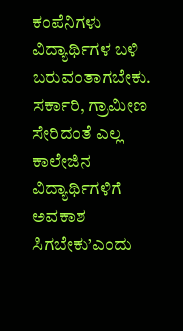ಕಂಪೆನಿಗಳು ವಿದ್ಯಾರ್ಥಿಗಳ ಬಳಿ ಬರುವಂತಾಗಬೇಕು. ಸರ್ಕಾರಿ, ಗ್ರಾಮೀಣ ಸೇರಿದಂತೆ ಎಲ್ಲ ಕಾಲೇಜಿನ ವಿದ್ಯಾರ್ಥಿಗಳಿಗೆ ಅವಕಾಶ ಸಿಗಬೇಕು’ಎಂದು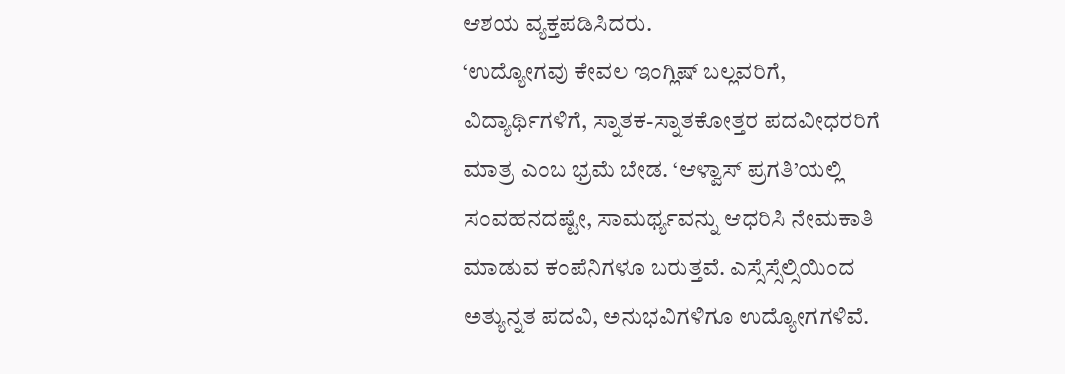ಆಶಯ ವ್ಯಕ್ತಪಡಿಸಿದರು.
‘ಉದ್ಯೋಗವು ಕೇವಲ ಇಂಗ್ಲಿಷ್ ಬಲ್ಲವರಿಗೆ, ವಿದ್ಯಾರ್ಥಿಗಳಿಗೆ, ಸ್ನಾತಕ-ಸ್ನಾತಕೋತ್ತರ ಪದವೀಧರರಿಗೆ ಮಾತ್ರ ಎಂಬ ಭ್ರಮೆ ಬೇಡ. ‘ಆಳ್ವಾಸ್ ಪ್ರಗತಿ’ಯಲ್ಲಿ ಸಂವಹನದಷ್ಟೇ, ಸಾಮರ್ಥ್ಯವನ್ನು ಆಧರಿಸಿ ನೇಮಕಾತಿ ಮಾಡುವ ಕಂಪೆನಿಗಳೂ ಬರುತ್ತವೆ. ಎಸ್ಸೆಸ್ಸೆಲ್ಸಿಯಿಂದ ಅತ್ಯುನ್ನತ ಪದವಿ, ಅನುಭವಿಗಳಿಗೂ ಉದ್ಯೋಗಗಳಿವೆ.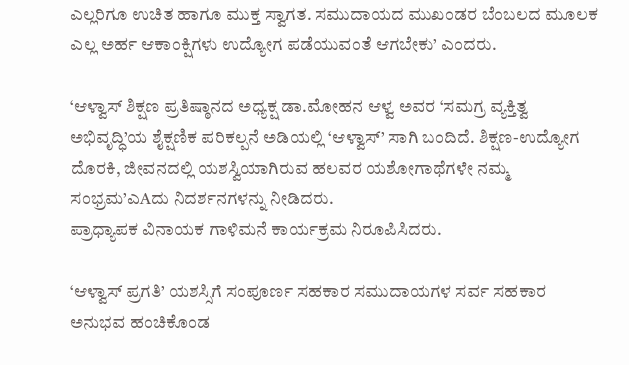ಎಲ್ಲರಿಗೂ ಉಚಿತ ಹಾಗೂ ಮುಕ್ತ ಸ್ವಾಗತ. ಸಮುದಾಯದ ಮುಖಂಡರ ಬೆಂಬಲದ ಮೂಲಕ ಎಲ್ಲ ಅರ್ಹ ಆಕಾಂಕ್ಷಿಗಳು ಉದ್ಯೋಗ ಪಡೆಯುವಂತೆ ಆಗಬೇಕು’ ಎಂದರು.

‘ಆಳ್ವಾಸ್ ಶಿಕ್ಷಣ ಪ್ರತಿಷ್ಠಾನದ ಅಧ್ಯಕ್ಷ ಡಾ.ಮೋಹನ ಆಳ್ವ ಅವರ ‘ಸಮಗ್ರ ವ್ಯಕ್ತಿತ್ವ ಅಭಿವೃದ್ಧಿ’ಯ ಶೈಕ್ಷಣಿಕ ಪರಿಕಲ್ಪನೆ ಅಡಿಯಲ್ಲಿ ‘ಆಳ್ವಾಸ್’ ಸಾಗಿ ಬಂದಿದೆ. ಶಿಕ್ಷಣ-ಉದ್ಯೋಗ ದೊರಕಿ, ಜೀವನದಲ್ಲಿ ಯಶಸ್ವಿಯಾಗಿರುವ ಹಲವರ ಯಶೋಗಾಥೆಗಳೇ ನಮ್ಮ ಸಂಭ್ರಮ’ಎAದು ನಿದರ್ಶನಗಳನ್ನು ನೀಡಿದರು.
ಪ್ರಾಧ್ಯಾಪಕ ವಿನಾಯಕ ಗಾಳಿಮನೆ ಕಾರ್ಯಕ್ರಮ ನಿರೂಪಿಸಿದರು.

‘ಆಳ್ವಾಸ್ ಪ್ರಗತಿ’ ಯಶಸ್ಸಿಗೆ ಸಂಪೂರ್ಣ ಸಹಕಾರ ಸಮುದಾಯಗಳ ಸರ್ವ ಸಹಕಾರ
ಅನುಭವ ಹಂಚಿಕೊಂಡ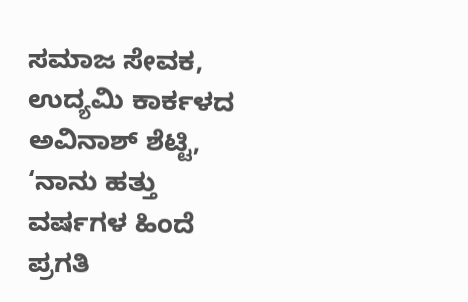ಸಮಾಜ ಸೇವಕ, ಉದ್ಯಮಿ ಕಾರ್ಕಳದ ಅವಿನಾಶ್ ಶೆಟ್ಟಿ, ‘ನಾನು ಹತ್ತು ವರ್ಷಗಳ ಹಿಂದೆ ಪ್ರಗತಿ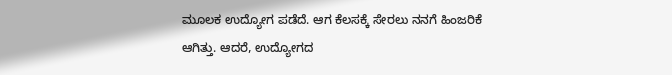ಮೂಲಕ ಉದ್ಯೋಗ ಪಡೆದೆ. ಆಗ ಕೆಲಸಕ್ಕೆ ಸೇರಲು ನನಗೆ ಹಿಂಜರಿಕೆ ಆಗಿತ್ತು. ಆದರೆ, ಉದ್ಯೋಗದ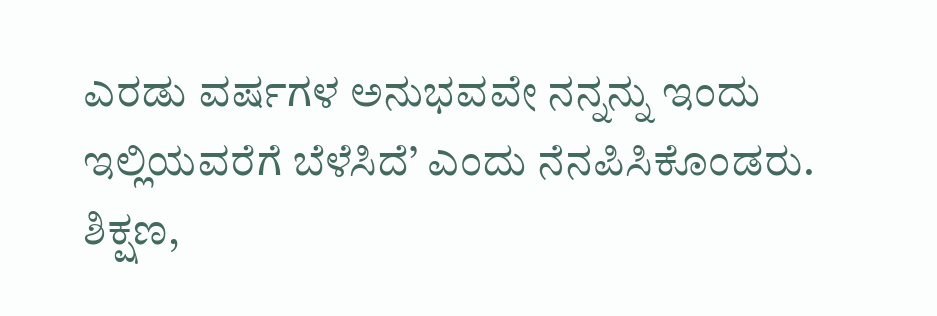ಎರಡು ವರ್ಷಗಳ ಅನುಭವವೇ ನನ್ನನ್ನು ಇಂದು ಇಲ್ಲಿಯವರೆಗೆ ಬೆಳೆಸಿದೆ’ ಎಂದು ನೆನಪಿಸಿಕೊಂಡರು. ಶಿಕ್ಷಣ,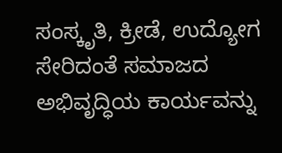ಸಂಸ್ಕೃತಿ, ಕ್ರೀಡೆ, ಉದ್ಯೋಗ ಸೇರಿದಂತೆ ಸಮಾಜದ ಅಭಿವೃದ್ಧಿಯ ಕಾರ್ಯವನ್ನು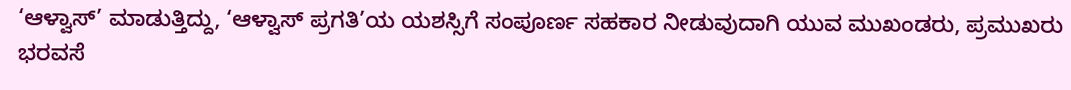‘ಆಳ್ವಾಸ್’ ಮಾಡುತ್ತಿದ್ದು, ‘ಆಳ್ವಾಸ್ ಪ್ರಗತಿ’ಯ ಯಶಸ್ಸಿಗೆ ಸಂಪೂರ್ಣ ಸಹಕಾರ ನೀಡುವುದಾಗಿ ಯುವ ಮುಖಂಡರು, ಪ್ರಮುಖರು ಭರವಸೆ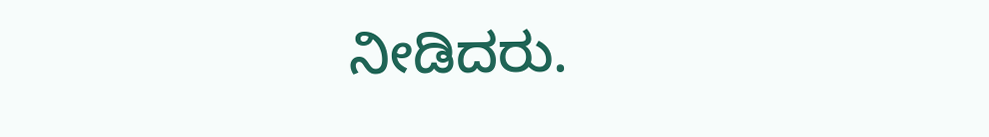ನೀಡಿದರು.